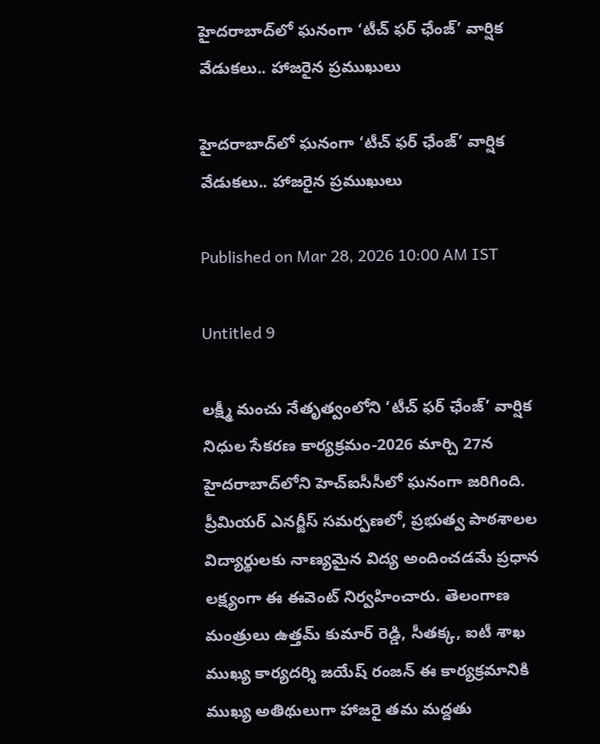హైదరాబాద్‌లో ఘనంగా ‘టీచ్ ఫర్ ఛేంజ్’ వార్షిక వేడుకలు.. హాజరైన ప్రముఖులు

హైదరాబాద్‌లో ఘనంగా ‘టీచ్ ఫర్ ఛేంజ్’ వార్షిక వేడుకలు.. హాజరైన ప్రముఖులు

Published on Mar 28, 2026 10:00 AM IST

Untitled 9

లక్ష్మీ మంచు నేతృత్వంలోని ‘టీచ్ ఫర్ ఛేంజ్’ వార్షిక నిధుల సేకరణ కార్యక్రమం-2026 మార్చి 27న హైదరాబాద్‌లోని హెచ్‌ఐసీసీలో ఘనంగా జరిగింది. ప్రీమియర్ ఎనర్జీస్ సమర్పణలో, ప్రభుత్వ పాఠశాలల విద్యార్థులకు నాణ్యమైన విద్య అందించడమే ప్రధాన లక్ష్యంగా ఈ ఈవెంట్ నిర్వహించారు. తెలంగాణ మంత్రులు ఉత్తమ్ కుమార్ రెడ్డి, సీతక్క, ఐటీ శాఖ ముఖ్య కార్యదర్శి జయేష్ రంజన్ ఈ కార్యక్రమానికి ముఖ్య అతిథులుగా హాజరై తమ మద్దతు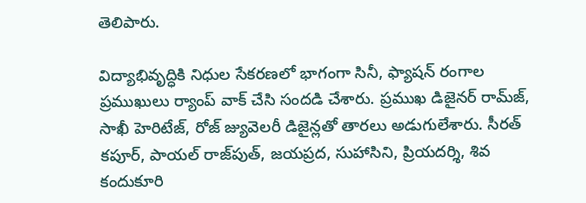తెలిపారు.

విద్యాభివృద్ధికి నిధుల సేకరణలో భాగంగా సినీ, ఫ్యాషన్ రంగాల ప్రముఖులు ర్యాంప్ వాక్ చేసి సందడి చేశారు. ప్రముఖ డిజైనర్ రామ్‌జ్, సాఖీ హెరిటేజ్, రోజ్ జ్యువెలరీ డిజైన్లతో తారలు అడుగులేశారు. సీరత్ కపూర్, పాయల్ రాజ్‌పుత్, జయప్రద, సుహాసిని, ప్రియదర్శి, శివ కందుకూరి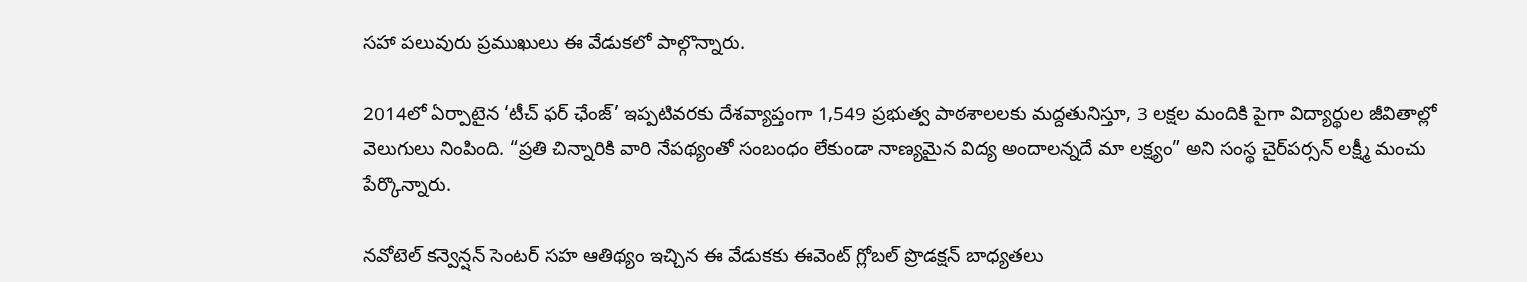సహా పలువురు ప్రముఖులు ఈ వేడుకలో పాల్గొన్నారు.

2014లో ఏర్పాటైన ‘టీచ్ ఫర్ ఛేంజ్’ ఇప్పటివరకు దేశవ్యాప్తంగా 1,549 ప్రభుత్వ పాఠశాలలకు మద్దతునిస్తూ, 3 లక్షల మందికి పైగా విద్యార్థుల జీవితాల్లో వెలుగులు నింపింది. “ప్రతి చిన్నారికి వారి నేపథ్యంతో సంబంధం లేకుండా నాణ్యమైన విద్య అందాలన్నదే మా లక్ష్యం” అని సంస్థ చైర్‌పర్సన్ లక్ష్మీ మంచు పేర్కొన్నారు.

నవోటెల్ కన్వెన్షన్ సెంటర్ సహ ఆతిథ్యం ఇచ్చిన ఈ వేడుకకు ఈవెంట్ గ్లోబల్ ప్రొడక్షన్ బాధ్యతలు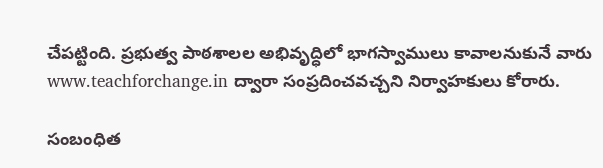చేపట్టింది. ప్రభుత్వ పాఠశాలల అభివృద్ధిలో భాగస్వాములు కావాలనుకునే వారు www.teachforchange.in ద్వారా సంప్రదించవచ్చని నిర్వాహకులు కోరారు.

సంబంధిత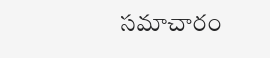సమాచారం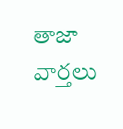తాజా వార్తలు